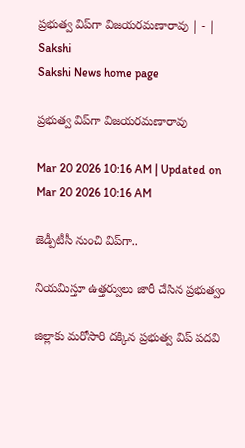ప్రభుత్వ విప్‌గా విజయరమణారావు | - | Sakshi
Sakshi News home page

ప్రభుత్వ విప్‌గా విజయరమణారావు

Mar 20 2026 10:16 AM | Updated on Mar 20 2026 10:16 AM

జెడ్పీటీసీ నుంచి విప్‌గా..

నియమిస్తూ ఉత్తర్వులు జారీ చేసిన ప్రభుత్వం

జిల్లాకు మరోసారి దక్కిన ప్రభుత్వ విప్‌ పదవి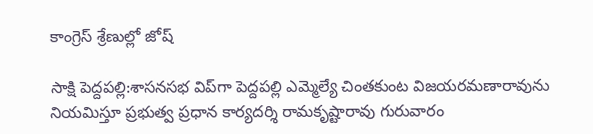కాంగ్రెస్‌ శ్రేణుల్లో జోష్‌

సాక్షి పెద్దపల్లి:శాసనసభ విప్‌గా పెద్దపల్లి ఎమ్మెల్యే చింతకుంట విజయరమణారావును నియమిస్తూ ప్రభుత్వ ప్రధాన కార్యదర్శి రామకృష్టారావు గురువారం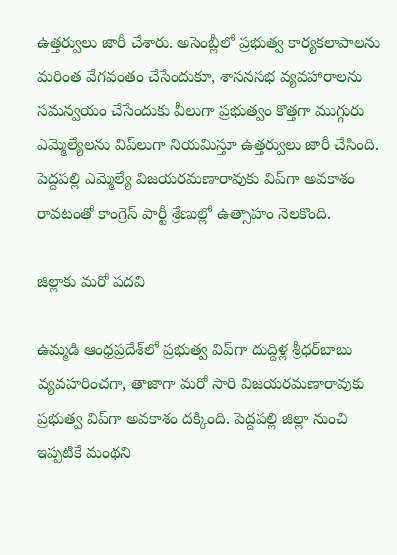ఉత్తర్వులు జారీ చేశారు. అసెంబ్లీలో ప్రభుత్వ కార్యకలాపాలను మరింత వేగవంతం చేసేందుకూ, శాసనసభ వ్యవహారాలను సమన్వయం చేసేందుకు వీలుగా ప్రభుత్వం కొత్తగా ముగ్గురు ఎమ్మెల్యేలను విప్‌లుగా నియమిస్తూ ఉత్తర్వులు జారీ చేసింది. పెద్దపల్లి ఎమ్మెల్యే విజయరమణారావుకు విప్‌గా అవకాశం రావటంతో కాంగ్రెస్‌ పార్టీ శ్రేణుల్లో ఉత్సాహం నెలకొంది.

జిల్లాకు మరో పదవి

ఉమ్మడి ఆంధ్రప్రదేశ్‌లో ప్రభుత్వ విప్‌గా దుద్దిళ్ల శ్రీధర్‌బాబు వ్యవహరించగా, తాజాగా మరో సారి విజయరమణారావుకు ప్రభుత్వ విప్‌గా అవకాశం దక్కింది. పెద్దపల్లి జిల్లా నుంచి ఇప్పటికే మంథని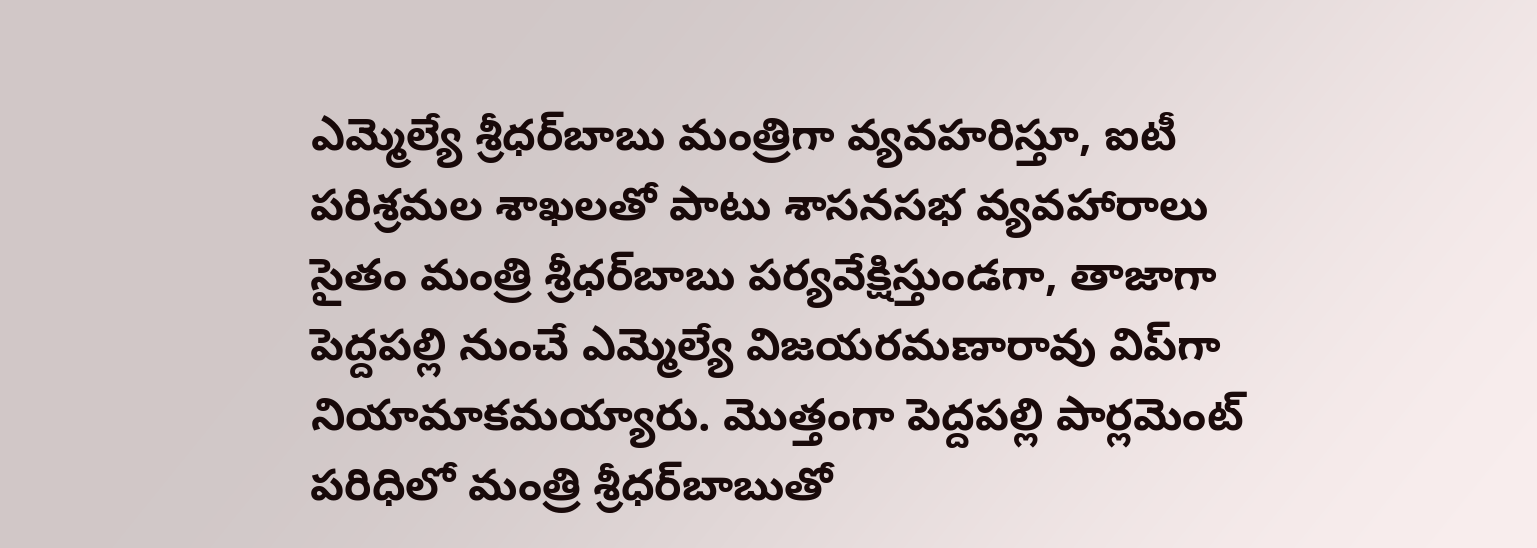ఎమ్మెల్యే శ్రీధర్‌బాబు మంత్రిగా వ్యవహరిస్తూ, ఐటీ పరిశ్రమల శాఖలతో పాటు శాసనసభ వ్యవహారాలు సైతం మంత్రి శ్రీధర్‌బాబు పర్యవేక్షిస్తుండగా, తాజాగా పెద్దపల్లి నుంచే ఎమ్మెల్యే విజయరమణారావు విప్‌గా నియామాకమయ్యారు. మొత్తంగా పెద్దపల్లి పార్లమెంట్‌ పరిధిలో మంత్రి శ్రీధర్‌బాబుతో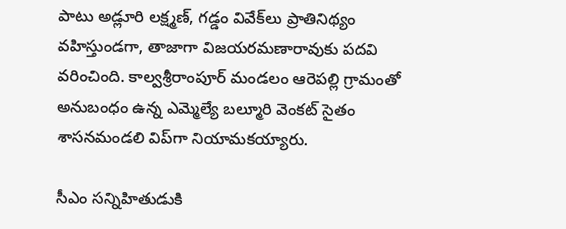పాటు అడ్లూరి లక్ష్మణ్‌, గడ్డం వివేక్‌లు ప్రాతినిథ్యం వహిస్తుండగా, తాజాగా విజయరమణారావుకు పదవి వరించింది. కాల్వశ్రీరాంపూర్‌ మండలం ఆరెపల్లి గ్రామంతో అనుబంధం ఉన్న ఎమ్మెల్యే బల్మూరి వెంకట్‌ సైతం శాసనమండలి విప్‌గా నియామకయ్యారు.

సీఎం సన్నిహితుడుకి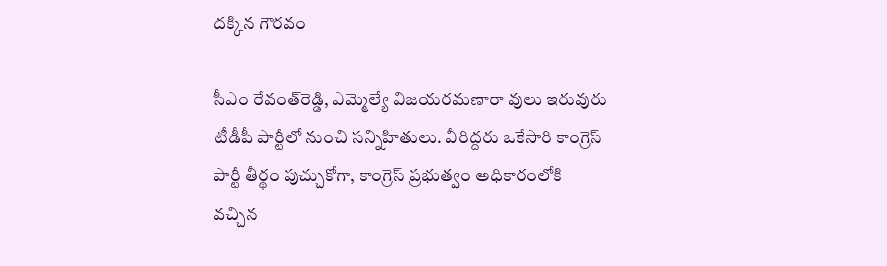దక్కిన గౌరవం

సీఎం రేవంత్‌రెడ్డి, ఎమ్మెల్యే విజయరమణారా వులు ఇరువురు టీడీపీ పార్టీలో నుంచి సన్నిహితులు. వీరిద్దరు ఒకేసారి కాంగ్రెస్‌ పార్టీ తీర్థం పుచ్చుకోగా, కాంగ్రెస్‌ ప్రభుత్వం అధికారంలోకి వచ్చిన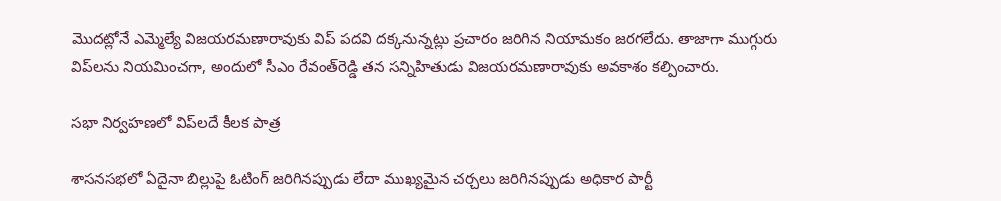మొదట్లోనే ఎమ్మెల్యే విజయరమణారావుకు విప్‌ పదవి దక్కనున్నట్లు ప్రచారం జరిగిన నియామకం జరగలేదు. తాజాగా ముగ్గురు విప్‌లను నియమించగా, అందులో సీఎం రేవంత్‌రెడ్డి తన సన్నిహితుడు విజయరమణారావుకు అవకాశం కల్పించారు.

సభా నిర్వహణలో విప్‌లదే కీలక పాత్ర

శాసనసభలో ఏదైనా బిల్లుపై ఓటింగ్‌ జరిగినప్పుడు లేదా ముఖ్యమైన చర్చలు జరిగినప్పుడు అధికార పార్టీ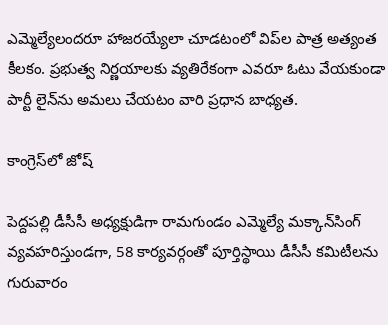ఎమ్మెల్యేలందరూ హాజరయ్యేలా చూడటంలో విప్‌ల పాత్ర అత్యంత కీలకం. ప్రభుత్వ నిర్ణయాలకు వ్యతిరేకంగా ఎవరూ ఓటు వేయకుండా పార్టీ లైన్‌ను అమలు చేయటం వారి ప్రధాన బాధ్యత.

కాంగ్రెస్‌లో జోష్‌

పెద్దపల్లి డీసీసీ అధ్యక్షుడిగా రామగుండం ఎమ్మెల్యే మక్కాన్‌సింగ్‌ వ్యవహరిస్తుండగా, 58 కార్యవర్గంతో పూర్తిస్థాయి డీసీసీ కమిటీలను గురువారం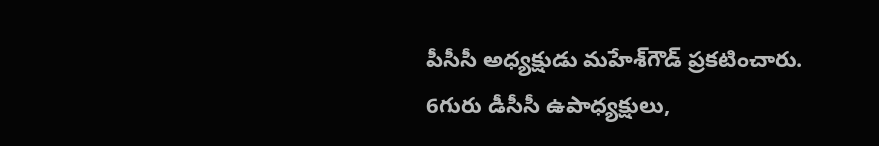పీసీసీ అధ్యక్షుడు మహేశ్‌గౌడ్‌ ప్రకటించారు. 6గురు డీసీసీ ఉపాధ్యక్షులు,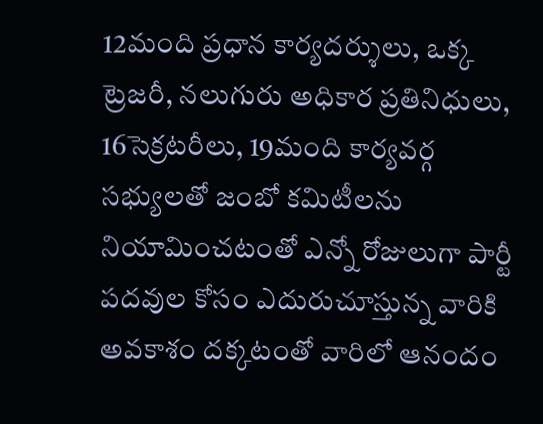12మంది ప్రధాన కార్యదర్శులు, ఒక్క ట్రెజరీ, నలుగురు అధికార ప్రతినిధులు, 16సెక్రటరీలు, 19మంది కార్యవర్గ సభ్యులతో జంబో కమిటీలను నియామించటంతో ఎన్నో రోజులుగా పార్టీ పదవుల కోసం ఎదురుచూస్తున్న వారికి అవకాశం దక్కటంతో వారిలో ఆనందం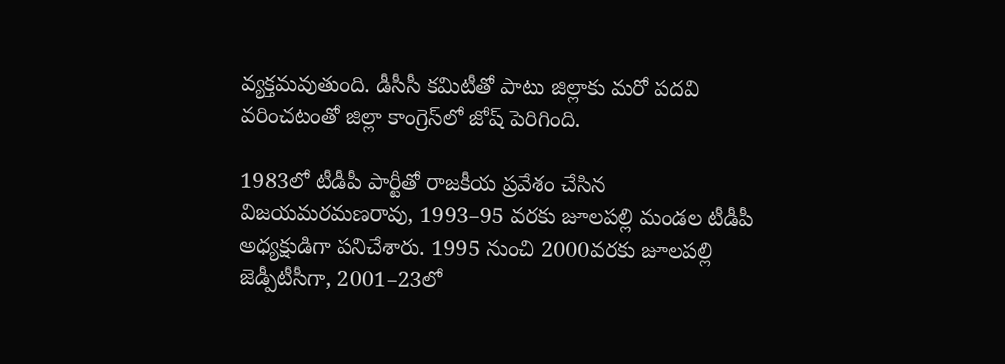వ్యక్తమవుతుంది. డీసీసీ కమిటీతో పాటు జిల్లాకు మరో పదవి వరించటంతో జిల్లా కాంగ్రెస్‌లో జోష్‌ పెరిగింది.

1983లో టీడీపీ పార్టీతో రాజకీయ ప్రవేశం చేసిన విజయమరమణరావు, 1993–95 వరకు జూలపల్లి మండల టీడీపీ అధ్యక్షుడిగా పనిచేశారు. 1995 నుంచి 2000వరకు జూలపల్లి జెడ్పీటీసీగా, 2001–23లో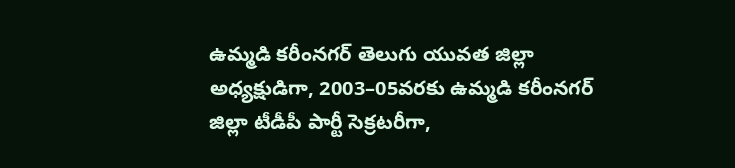ఉమ్మడి కరీంనగర్‌ తెలుగు యువత జిల్లా అధ్యక్షుడిగా, 2003–05వరకు ఉమ్మడి కరీంనగర్‌ జిల్లా టీడీపీ పార్టీ సెక్రటరీగా,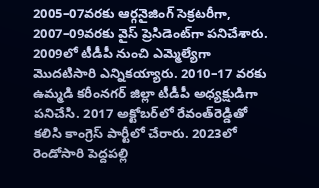2005–07వరకు ఆర్గనైజింగ్‌ సెక్రటరీగా, 2007–09వరకు వైస్‌ ప్రెసిడెంట్‌గా పనిచేశారు. 2009లో టీడీపీ నుంచి ఎమ్మెల్యేగా మొదటిసారి ఎన్నికయ్యారు. 2010–17 వరకు ఉమ్మడి కరీంనగర్‌ జిల్లా టీడీపీ అధ్యక్షుడిగా పనిచేసి. 2017 అక్టోబర్‌లో రేవంత్‌రెడ్డితో కలిసి కాంగ్రెస్‌ పార్టీలో చేరారు. 2023లో రెండోసారి పెద్దపల్లి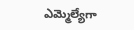ఎమ్మెల్యేగా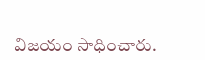విజయం సాధించారు.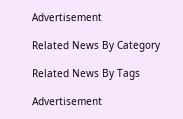Advertisement

Related News By Category

Related News By Tags

Advertisement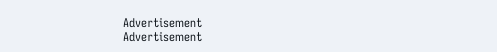Advertisement
Advertisement